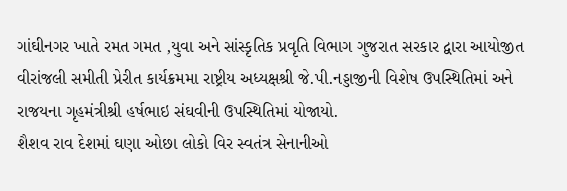ગાંઘીનગર ખાતે રમત ગમત ,યુવા અને સાંસ્કૃતિક પ્રવૃતિ વિભાગ ગુજરાત સરકાર દ્વારા આયોજીત વીરાંજલી સમીતી પ્રેરીત કાર્યક્રમમા રાષ્ટ્રીય અધ્યક્ષશ્રી જે.પી.નડ્ડાજીની વિશેષ ઉપસ્થિતિમાં અને રાજયના ગૃહમંત્રીશ્રી હર્ષભાઇ સંઘવીની ઉપસ્થિતિમાં યોજાયો.
શૈશવ રાવ દેશમાં ઘણા ઓછા લોકો વિર સ્વતંત્ર સેનાનીઓ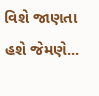વિશે જાણતા હશે જેમણે...